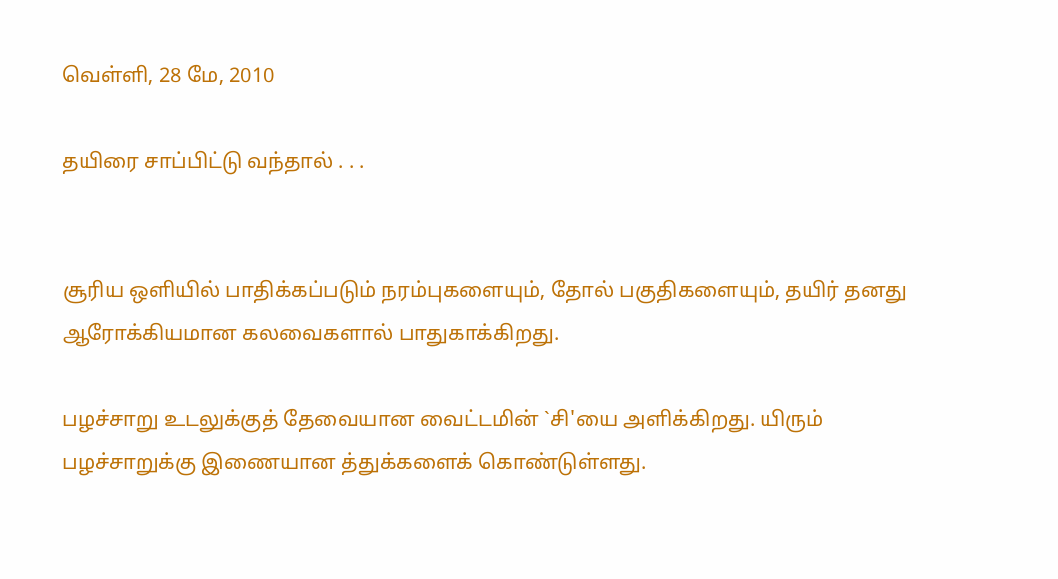வெள்ளி, 28 மே, 2010

தயிரை சாப்பிட்டு வந்தால் . . .


சூரிய ஒளியில் பாதிக்கப்படும் நரம்புகளையும், தோல் பகுதிகளையும், தயிர் தனது ஆரோக்கியமான கலவைகளால் பாதுகாக்கிறது.

பழச்சாறு உடலுக்குத் தேவையான வைட்டமின் `சி'யை அளிக்கிறது. யிரும் பழ‌‌ச்சாறுக்கு இணையான த்துக்களைக் கொண்டுள்ளது.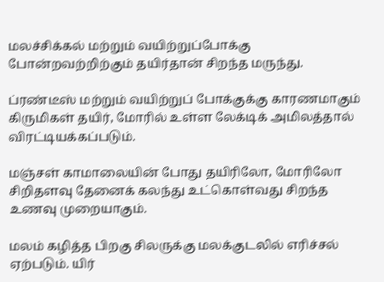மலச்சிக்கல் மற்றும் வயிற்றுப்போக்கு போன்றவற்றிற்கும் தயிர்தான் சிறந்த மருந்து.

ப்ரண்டீ‌‌ஸ் மற்றும் வயிற்றுப் போக்குக்கு காரணமாகும் கிருமிகள் தயிர், மோரில் உள்ள லேக்டிக் அமிலத்தால் விரட்டியக்கப்படும்.

மஞ்சள் காமாலையின் போது தயிரிலோ, மோரிலோ சிறிதளவு தேனைக் கலந்து உட்கொள்வது சிறந்த உணவு முறையாகும்.

மலம் கழித்த பிறகு சிலருக்கு மலக்குடலில் எரிச்சல் ஏற்படும். யிர்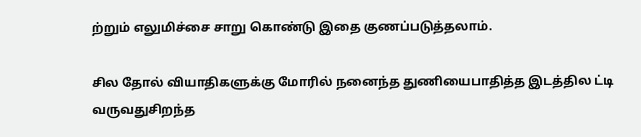ற்றும் எலுமிச்சை சாறு கொண்டு இதை குணப்படுத்தலாம்.

சில தோல் வியாதிகளுக்கு மோரில் நனைந்த துணியைபாதித்த இடத்தில ட்டி வருவதுசிறந்த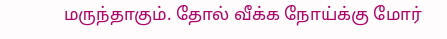மருந்தாகும். தோல் வீக்க நோய்க்கு மோ‌‌‌ர்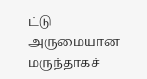ட்டு அருமையான மருந்தாகச்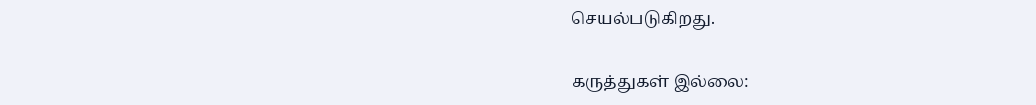செயல்படுகிறது.

கருத்துகள் இல்லை: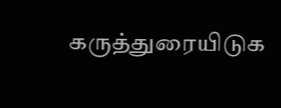கருத்துரையிடுக